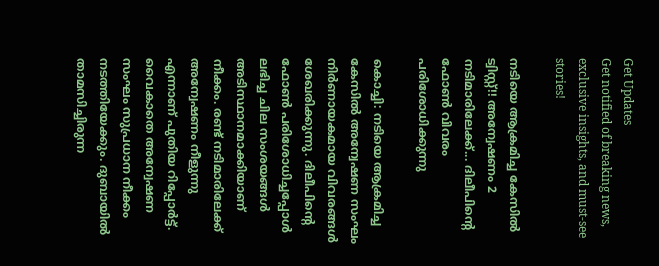Get Updates
Get notified of breaking news, exclusive insights, and must-see stories!

നടിയെ ആക്രമിച്ച കേസില്‍ ട്വിസ്റ്റ്!! അന്വേഷണം 2 നടിമാരിലേക്ക്... ദിലീപിന്റെ ഫോണ്‍ വിവരം പരിശോധിക്കുന്നു

കൊച്ചി: നടിയെ ആക്രമിച്ച കേസില്‍ അന്വേഷണ സംഘം നിര്‍ണായകമായ വിവരങ്ങള്‍ ശേഖരിക്കുന്നു. ദിലീപിന്റെ ഫോണ്‍ പരിശോധിച്ചപ്പോള്‍ ലഭിച്ച ചില സംശയങ്ങള്‍ അടിസ്ഥാനമാക്കിയാണ് നീക്കം. രണ്ട് നടിമാരിലേക്ക് അന്വേഷണം നീളുന്നു എന്നാണ് പുതിയ റിപ്പോര്‍ട്ട്. വൈകാതെ അന്വേഷണ സംഘം സുപ്രധാന നീക്കം നടത്തിയേക്കും. ദുബായില്‍ താമസിച്ചിരുന്ന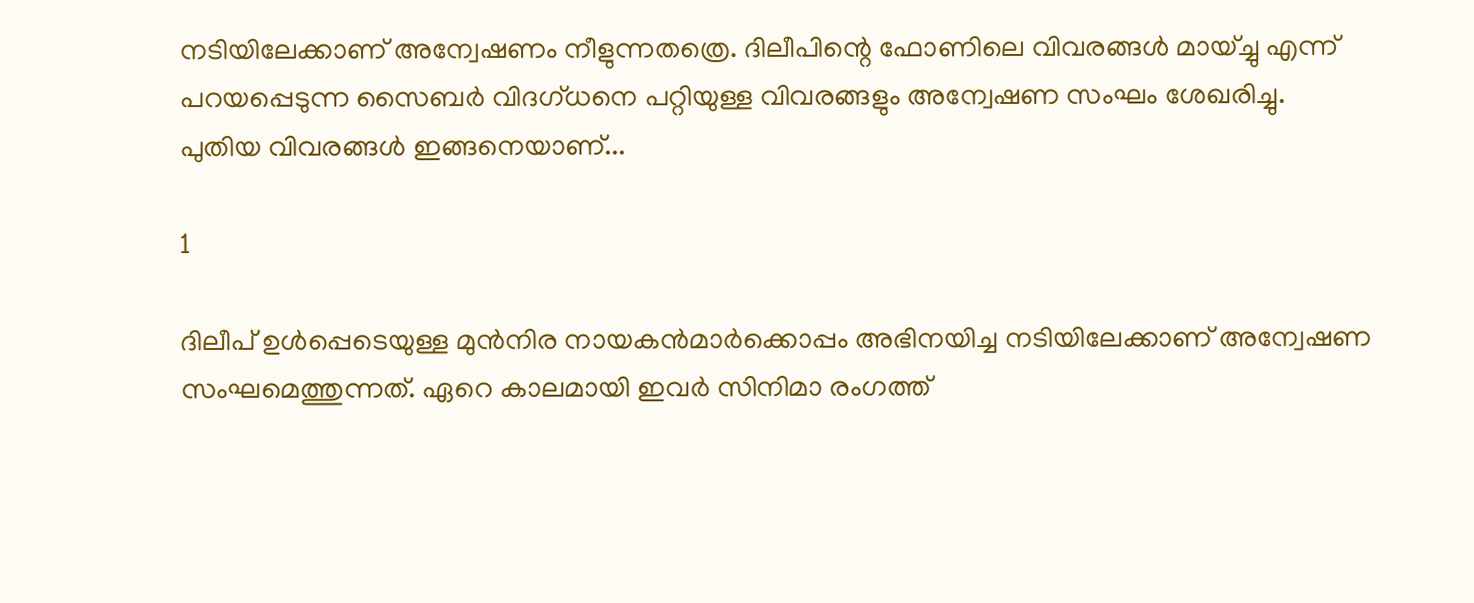നടിയിലേക്കാണ് അന്വേഷണം നീളുന്നതത്രെ. ദിലീപിന്റെ ഫോണിലെ വിവരങ്ങള്‍ മായ്ച്ചു എന്ന് പറയപ്പെടുന്ന സൈബര്‍ വിദഗ്ധനെ പറ്റിയുള്ള വിവരങ്ങളും അന്വേഷണ സംഘം ശേഖരിച്ചു. പുതിയ വിവരങ്ങള്‍ ഇങ്ങനെയാണ്...

1

ദിലീപ് ഉള്‍പ്പെടെയുള്ള മുന്‍നിര നായകന്‍മാര്‍ക്കൊപ്പം അഭിനയിച്ച നടിയിലേക്കാണ് അന്വേഷണ സംഘമെത്തുന്നത്. ഏറെ കാലമായി ഇവര്‍ സിനിമാ രംഗത്ത്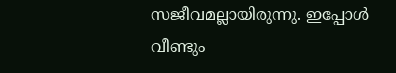സജീവമല്ലായിരുന്നു. ഇപ്പോള്‍ വീണ്ടും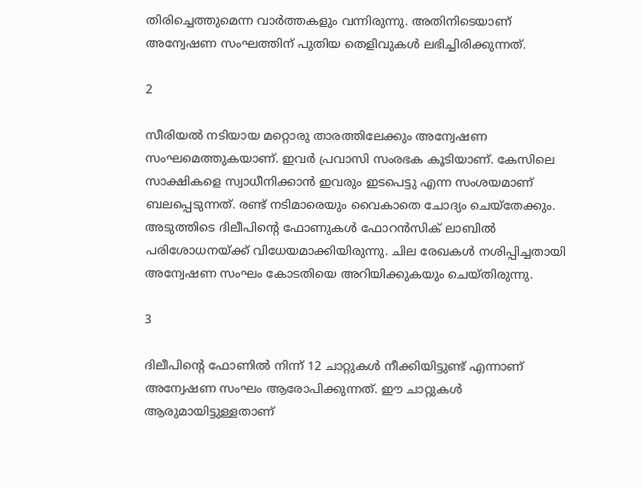തിരിച്ചെത്തുമെന്ന വാര്‍ത്തകളും വന്നിരുന്നു. അതിനിടെയാണ് അന്വേഷണ സംഘത്തിന് പുതിയ തെളിവുകള്‍ ലഭിച്ചിരിക്കുന്നത്.

2

സീരിയല്‍ നടിയായ മറ്റൊരു താരത്തിലേക്കും അന്വേഷണ സംഘമെത്തുകയാണ്. ഇവര്‍ പ്രവാസി സംരഭക കൂടിയാണ്. കേസിലെ സാക്ഷികളെ സ്വാധീനിക്കാന്‍ ഇവരും ഇടപെട്ടു എന്ന സംശയമാണ് ബലപ്പെടുന്നത്. രണ്ട് നടിമാരെയും വൈകാതെ ചോദ്യം ചെയ്‌തേക്കും. അടുത്തിടെ ദിലീപിന്റെ ഫോണുകള്‍ ഫോറന്‍സിക് ലാബില്‍ പരിശോധനയ്ക്ക് വിധേയമാക്കിയിരുന്നു. ചില രേഖകള്‍ നശിപ്പിച്ചതായി അന്വേഷണ സംഘം കോടതിയെ അറിയിക്കുകയും ചെയ്തിരുന്നു.

3

ദിലീപിന്റെ ഫോണില്‍ നിന്ന് 12 ചാറ്റുകള്‍ നീക്കിയിട്ടുണ്ട് എന്നാണ് അന്വേഷണ സംഘം ആരോപിക്കുന്നത്. ഈ ചാറ്റുകള്‍ ആരുമായിട്ടുള്ളതാണ്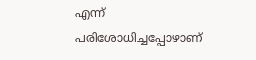എന്ന് പരിശോധിച്ചപ്പോഴാണ്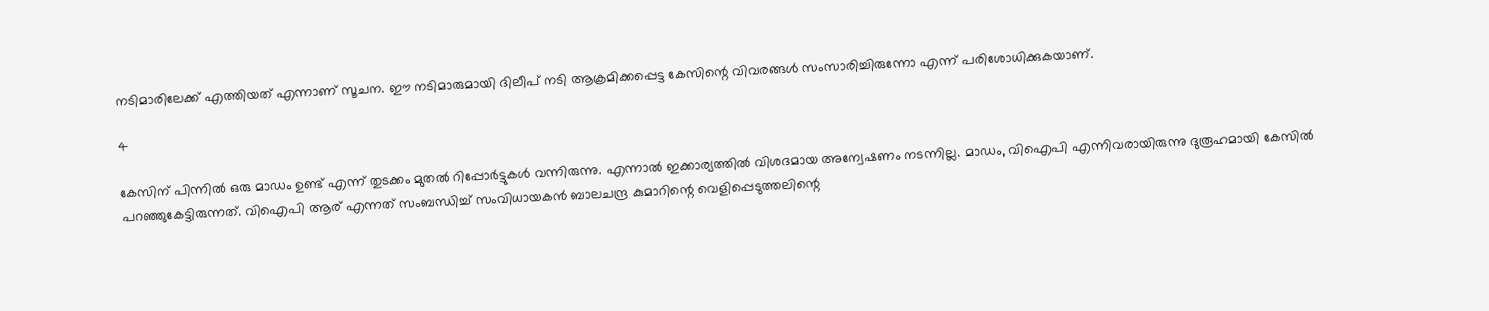നടിമാരിലേക്ക് എത്തിയത് എന്നാണ് സൂചന. ഈ നടിമാരുമായി ദിലീപ് നടി ആക്രമിക്കപ്പെട്ട കേസിന്റെ വിവരങ്ങള്‍ സംസാരിച്ചിരുന്നോ എന്ന് പരിശോധിക്കുകയാണ്.

4

കേസിന് പിന്നില്‍ ഒരു മാഡം ഉണ്ട് എന്ന് തുടക്കം മുതല്‍ റിപ്പോര്‍ട്ടുകള്‍ വന്നിരുന്നു. എന്നാല്‍ ഇക്കാര്യത്തില്‍ വിശദമായ അന്വേഷണം നടന്നില്ല. മാഡം, വിഐപി എന്നിവരായിരുന്നു ദുരൂഹമായി കേസില്‍ പറഞ്ഞുകേട്ടിരുന്നത്. വിഐപി ആര് എന്നത് സംബന്ധിച്ച് സംവിധായകന്‍ ബാലചന്ദ്ര കുമാറിന്റെ വെളിപ്പെടുത്തലിന്റെ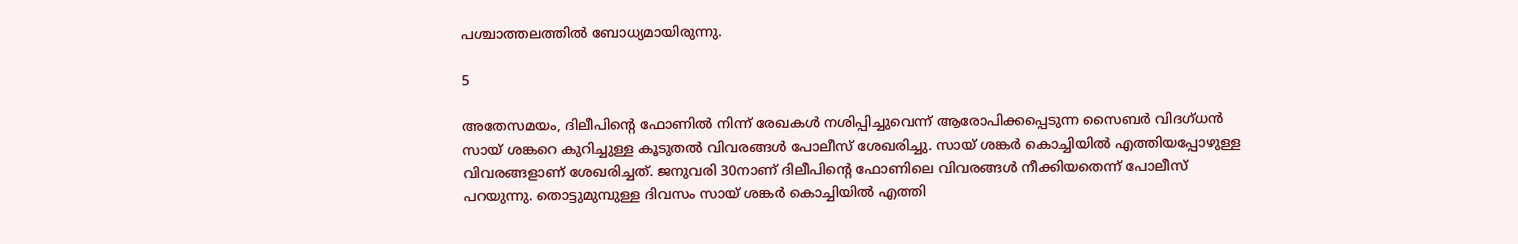പശ്ചാത്തലത്തില്‍ ബോധ്യമായിരുന്നു.

5

അതേസമയം, ദിലീപിന്റെ ഫോണില്‍ നിന്ന് രേഖകള്‍ നശിപ്പിച്ചുവെന്ന് ആരോപിക്കപ്പെടുന്ന സൈബര്‍ വിദഗ്ധന്‍ സായ് ശങ്കറെ കുറിച്ചുള്ള കൂടുതല്‍ വിവരങ്ങള്‍ പോലീസ് ശേഖരിച്ചു. സായ് ശങ്കര്‍ കൊച്ചിയില്‍ എത്തിയപ്പോഴുള്ള വിവരങ്ങളാണ് ശേഖരിച്ചത്. ജനുവരി 30നാണ് ദിലീപിന്റെ ഫോണിലെ വിവരങ്ങള്‍ നീക്കിയതെന്ന് പോലീസ് പറയുന്നു. തൊട്ടുമുമ്പുള്ള ദിവസം സായ് ശങ്കര്‍ കൊച്ചിയില്‍ എത്തി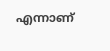എന്നാണ്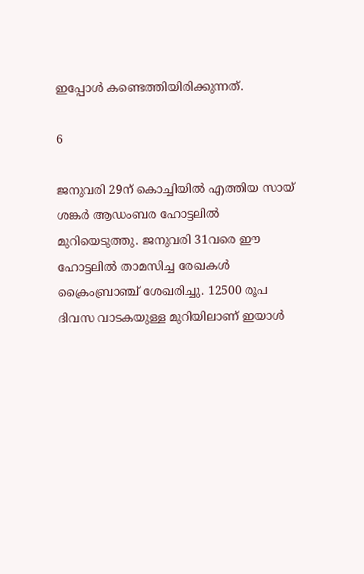ഇപ്പോള്‍ കണ്ടെത്തിയിരിക്കുന്നത്.

6

ജനുവരി 29ന് കൊച്ചിയില്‍ എത്തിയ സായ് ശങ്കര്‍ ആഡംബര ഹോട്ടലില്‍ മുറിയെടുത്തു. ജനുവരി 31വരെ ഈ ഹോട്ടലില്‍ താമസിച്ച രേഖകള്‍ ക്രൈംബ്രാഞ്ച് ശേഖരിച്ചു. 12500 രൂപ ദിവസ വാടകയുള്ള മുറിയിലാണ് ഇയാള്‍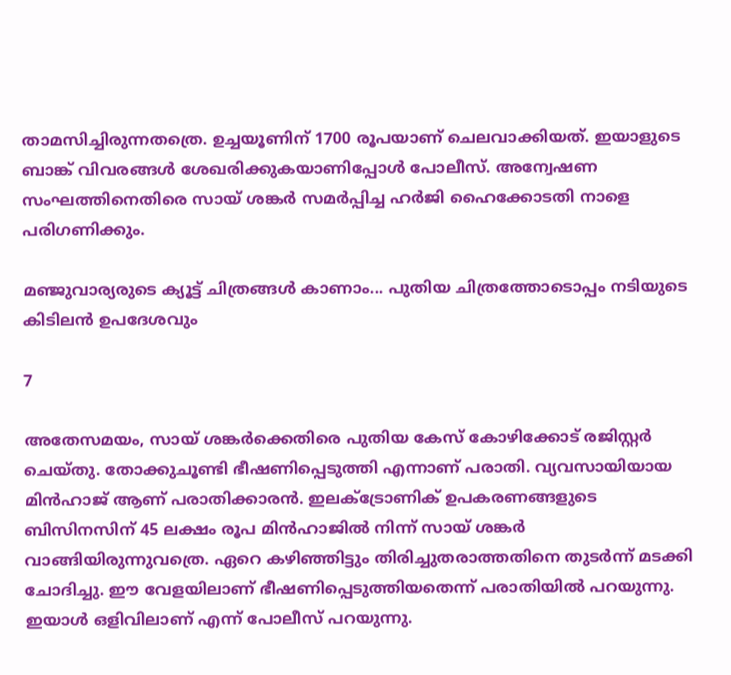താമസിച്ചിരുന്നതത്രെ. ഉച്ചയൂണിന് 1700 രൂപയാണ് ചെലവാക്കിയത്. ഇയാളുടെ ബാങ്ക് വിവരങ്ങള്‍ ശേഖരിക്കുകയാണിപ്പോള്‍ പോലീസ്. അന്വേഷണ സംഘത്തിനെതിരെ സായ് ശങ്കര്‍ സമര്‍പ്പിച്ച ഹര്‍ജി ഹൈക്കോടതി നാളെ പരിഗണിക്കും.

മഞ്ജുവാര്യരുടെ ക്യൂട്ട് ചിത്രങ്ങള്‍ കാണാം... പുതിയ ചിത്രത്തോടൊപ്പം നടിയുടെ കിടിലന്‍ ഉപദേശവും

7

അതേസമയം, സായ് ശങ്കര്‍ക്കെതിരെ പുതിയ കേസ് കോഴിക്കോട് രജിസ്റ്റര്‍ ചെയ്തു. തോക്കുചൂണ്ടി ഭീഷണിപ്പെടുത്തി എന്നാണ് പരാതി. വ്യവസായിയായ മിന്‍ഹാജ് ആണ് പരാതിക്കാരന്‍. ഇലക്ട്രോണിക് ഉപകരണങ്ങളുടെ ബിസിനസിന് 45 ലക്ഷം രൂപ മിന്‍ഹാജില്‍ നിന്ന് സായ് ശങ്കര്‍ വാങ്ങിയിരുന്നുവത്രെ. ഏറെ കഴിഞ്ഞിട്ടും തിരിച്ചുതരാത്തതിനെ തുടര്‍ന്ന് മടക്കി ചോദിച്ചു. ഈ വേളയിലാണ് ഭീഷണിപ്പെടുത്തിയതെന്ന് പരാതിയില്‍ പറയുന്നു. ഇയാള്‍ ഒളിവിലാണ് എന്ന് പോലീസ് പറയുന്നു.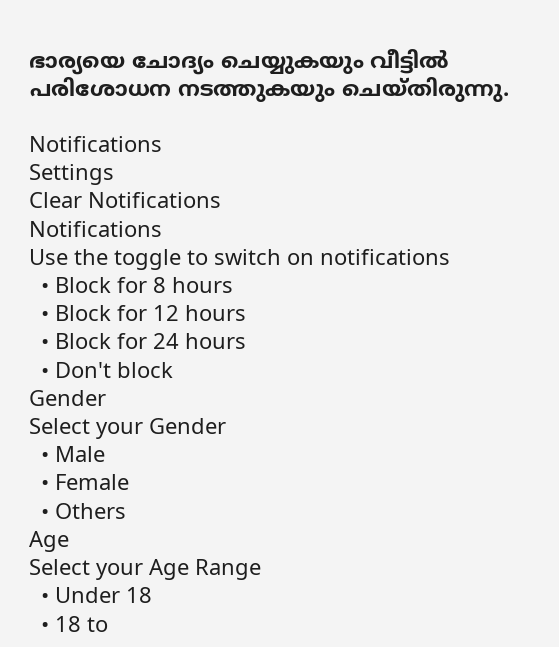ഭാര്യയെ ചോദ്യം ചെയ്യുകയും വീട്ടില്‍ പരിശോധന നടത്തുകയും ചെയ്തിരുന്നു.

Notifications
Settings
Clear Notifications
Notifications
Use the toggle to switch on notifications
  • Block for 8 hours
  • Block for 12 hours
  • Block for 24 hours
  • Don't block
Gender
Select your Gender
  • Male
  • Female
  • Others
Age
Select your Age Range
  • Under 18
  • 18 to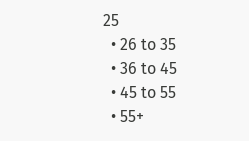25
  • 26 to 35
  • 36 to 45
  • 45 to 55
  • 55+